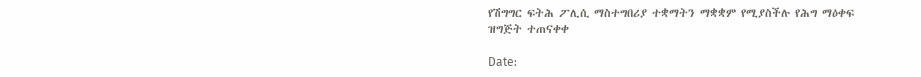የሽግግር ፍትሕ ፖሊሲ ማስተግበሪያ ተቋማትን ማቋቋም የሚያስችሉ የሕግ ማዕቀፍ ዝግጅት ተጠናቀቀ

Date: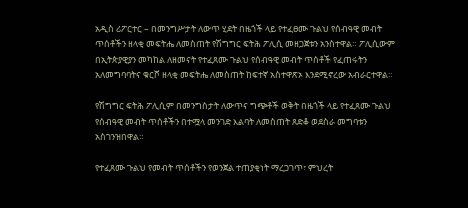አዲስ ሪፖርተር – በመንግሥታት ለውጥ ሂደት በዜጎች ላይ የተፈፀሙ ጉልህ የሰብዓዊ መብት ጥሰቶችን ዘላቂ መፍትሔ ለመስጠት የሽግግር ፍትሕ ፖሊሲ መዘጋጀቱን አንስተዋል። ፖሊሲውም በኢትጵያዊያን መካከል ለዘመናት የተፈጸሙ ጉልህ የሰብዓዊ መብት ጥሰቶች የፈጠሩትን አለመግባባትና ቁርሾ ዘላቂ መፍትሔ ለመስጠት ከፍተኛ አስተዋጽኦ እንደሚኖረው አብራርተዋል።

የሽግግር ፍትሕ ፖሊሲም በመንግስታት ለውጥና ግጭቶች ወቅት በዜጎች ላይ የተፈጸሙ ጉልህ የሰብዓዊ መብት ጥሰቶችን በተሟላ መንገድ እልባት ለመስጠት ጸድቆ ወደስራ መግባቱን አስገንዝበዋል።

የተፈጸሙ ጉልህ የመብት ጥሰቶችን የወንጀል ተጠያቂነት ማረጋገጥ፣ ምህረት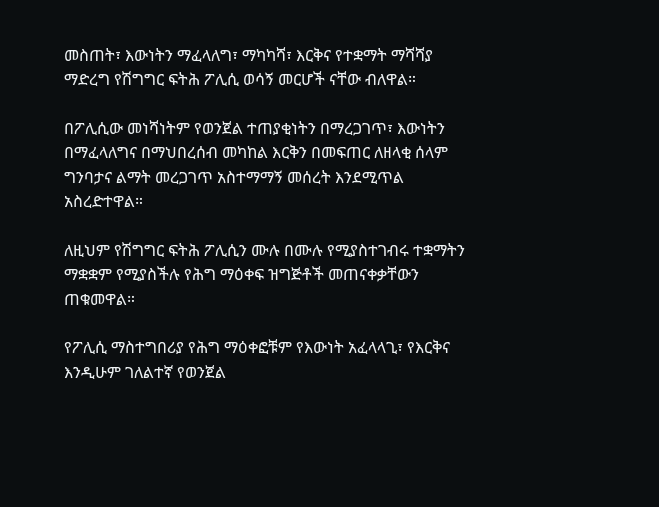መስጠት፣ እውነትን ማፈላለግ፣ ማካካሻ፣ እርቅና የተቋማት ማሻሻያ ማድረግ የሽግግር ፍትሕ ፖሊሲ ወሳኝ መርሆች ናቸው ብለዋል።

በፖሊሲው መነሻነትም የወንጀል ተጠያቂነትን በማረጋገጥ፣ እውነትን በማፈላለግና በማህበረሰብ መካከል እርቅን በመፍጠር ለዘላቂ ሰላም ግንባታና ልማት መረጋገጥ አስተማማኝ መሰረት እንደሚጥል አስረድተዋል።

ለዚህም የሽግግር ፍትሕ ፖሊሲን ሙሉ በሙሉ የሚያስተገብሩ ተቋማትን ማቋቋም የሚያስችሉ የሕግ ማዕቀፍ ዝግጅቶች መጠናቀቃቸውን ጠቁመዋል።

የፖሊሲ ማስተግበሪያ የሕግ ማዕቀፎቹም የእውነት አፈላላጊ፣ የእርቅና እንዲሁም ገለልተኛ የወንጀል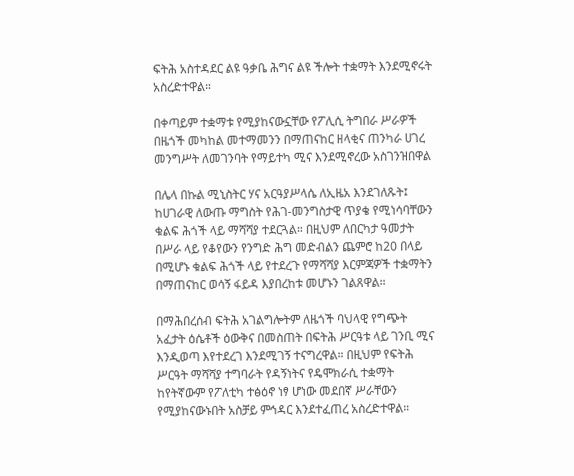ፍትሕ አስተዳደር ልዩ ዓቃቤ ሕግና ልዩ ችሎት ተቋማት እንደሚኖሩት አስረድተዋል።

በቀጣይም ተቋማቱ የሚያከናውኗቸው የፖሊሲ ትግበራ ሥራዎች በዜጎች መካከል መተማመንን በማጠናከር ዘላቂና ጠንካራ ሀገረ መንግሥት ለመገንባት የማይተካ ሚና እንደሚኖረው አስገንዝበዋል

በሌላ በኩል ሚኒስትር ሃና አርዓያሥላሴ ለኢዜአ እንደገለጹት፤ ከሀገራዊ ለውጡ ማግስት የሕገ-መንግስታዊ ጥያቄ የሚነሳባቸውን ቁልፍ ሕጎች ላይ ማሻሻያ ተደርጓል። በዚህም ለበርካታ ዓመታት በሥራ ላይ የቆየውን የንግድ ሕግ መድብልን ጨምሮ ከ20 በላይ በሚሆኑ ቁልፍ ሕጎች ላይ የተደረጉ የማሻሻያ እርምጃዎች ተቋማትን በማጠናከር ወሳኝ ፋይዳ እያበረከቱ መሆኑን ገልጸዋል።

በማሕበረሰብ ፍትሕ አገልግሎትም ለዜጎች ባህላዊ የግጭት አፈታት ዕሴቶች ዕውቅና በመስጠት በፍትሕ ሥርዓቱ ላይ ገንቢ ሚና እንዲወጣ እየተደረገ እንደሚገኝ ተናግረዋል። በዚህም የፍትሕ ሥርዓት ማሻሻያ ተግባራት የዳኝነትና የዴሞክራሲ ተቋማት ከየትኛውም የፖለቲካ ተፅዕኖ ነፃ ሆነው መደበኛ ሥራቸውን የሚያከናውኑበት አስቻይ ምኅዳር እንደተፈጠረ አስረድተዋል።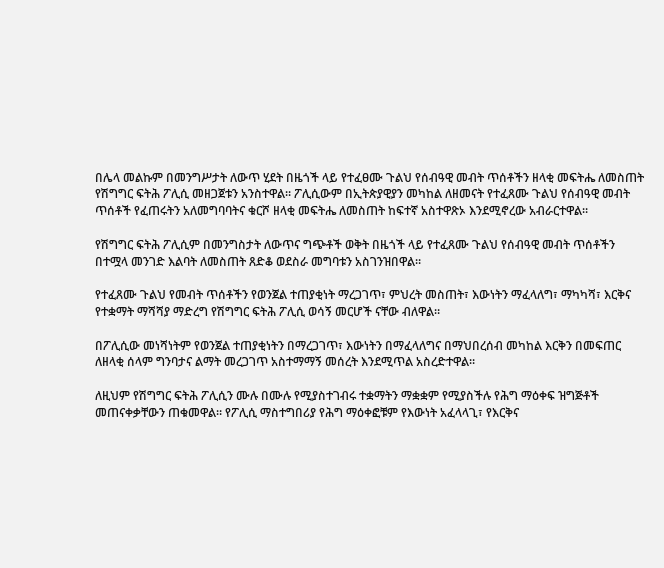በሌላ መልኩም በመንግሥታት ለውጥ ሂደት በዜጎች ላይ የተፈፀሙ ጉልህ የሰብዓዊ መብት ጥሰቶችን ዘላቂ መፍትሔ ለመስጠት የሽግግር ፍትሕ ፖሊሲ መዘጋጀቱን አንስተዋል። ፖሊሲውም በኢትጵያዊያን መካከል ለዘመናት የተፈጸሙ ጉልህ የሰብዓዊ መብት ጥሰቶች የፈጠሩትን አለመግባባትና ቁርሾ ዘላቂ መፍትሔ ለመስጠት ከፍተኛ አስተዋጽኦ እንደሚኖረው አብራርተዋል።

የሽግግር ፍትሕ ፖሊሲም በመንግስታት ለውጥና ግጭቶች ወቅት በዜጎች ላይ የተፈጸሙ ጉልህ የሰብዓዊ መብት ጥሰቶችን በተሟላ መንገድ እልባት ለመስጠት ጸድቆ ወደስራ መግባቱን አስገንዝበዋል።

የተፈጸሙ ጉልህ የመብት ጥሰቶችን የወንጀል ተጠያቂነት ማረጋገጥ፣ ምህረት መስጠት፣ እውነትን ማፈላለግ፣ ማካካሻ፣ እርቅና የተቋማት ማሻሻያ ማድረግ የሽግግር ፍትሕ ፖሊሲ ወሳኝ መርሆች ናቸው ብለዋል።

በፖሊሲው መነሻነትም የወንጀል ተጠያቂነትን በማረጋገጥ፣ እውነትን በማፈላለግና በማህበረሰብ መካከል እርቅን በመፍጠር ለዘላቂ ሰላም ግንባታና ልማት መረጋገጥ አስተማማኝ መሰረት እንደሚጥል አስረድተዋል።

ለዚህም የሽግግር ፍትሕ ፖሊሲን ሙሉ በሙሉ የሚያስተገብሩ ተቋማትን ማቋቋም የሚያስችሉ የሕግ ማዕቀፍ ዝግጅቶች መጠናቀቃቸውን ጠቁመዋል። የፖሊሲ ማስተግበሪያ የሕግ ማዕቀፎቹም የእውነት አፈላላጊ፣ የእርቅና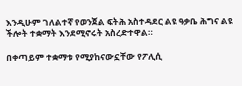እንዲሁም ገለልተኛ የወንጀል ፍትሕ አስተዳደር ልዩ ዓቃቤ ሕግና ልዩ ችሎት ተቋማት እንደሚኖሩት አስረድተዋል።

በቀጣይም ተቋማቱ የሚያከናውኗቸው የፖሊሲ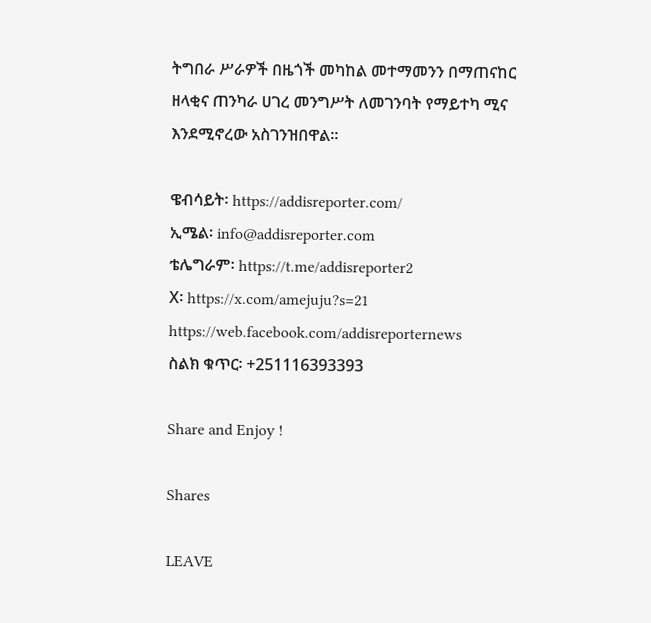ትግበራ ሥራዎች በዜጎች መካከል መተማመንን በማጠናከር ዘላቂና ጠንካራ ሀገረ መንግሥት ለመገንባት የማይተካ ሚና እንደሚኖረው አስገንዝበዋል።

ዌብሳይት፡ https://addisreporter.com/
ኢሜል፡ info@addisreporter.com
ቴሌግራም፡ https://t.me/addisreporter2
X፡ https://x.com/amejuju?s=21
https://web.facebook.com/addisreporternews
ስልክ ቁጥር፡ +251116393393

Share and Enjoy !

Shares

LEAVE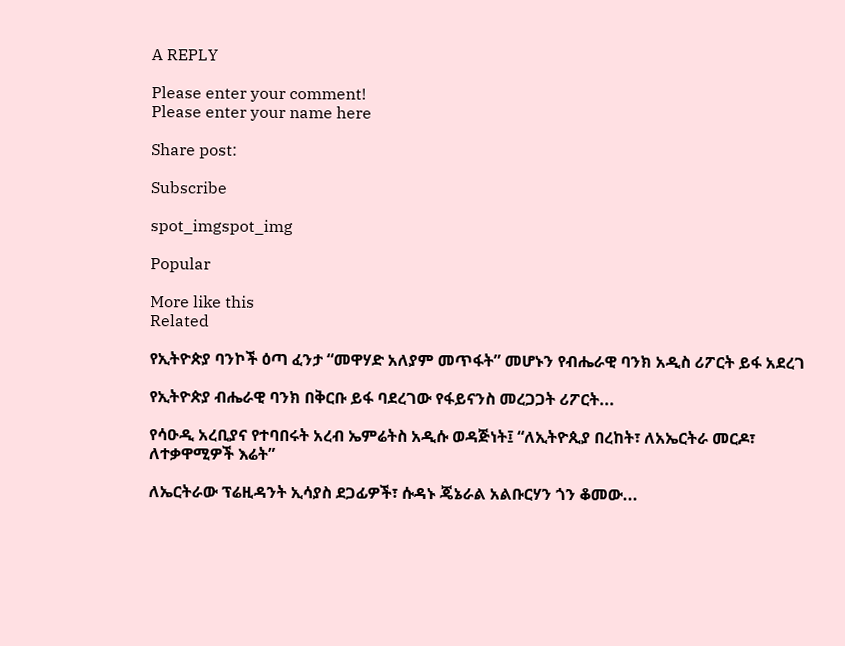A REPLY

Please enter your comment!
Please enter your name here

Share post:

Subscribe

spot_imgspot_img

Popular

More like this
Related

የኢትዮጵያ ባንኮች ዕጣ ፈንታ “መዋሃድ አለያም መጥፋት” መሆኑን የብሔራዊ ባንክ አዲስ ሪፖርት ይፋ አደረገ

የኢትዮጵያ ብሔራዊ ባንክ በቅርቡ ይፋ ባደረገው የፋይናንስ መረጋጋት ሪፖርት...

የሳዑዲ አረቢያና የተባበሩት አረብ ኤምሬትስ አዲሱ ወዳጅነት፤ “ለኢትዮጲያ በረከት፣ ለአኤርትራ መርዶ፣ ለተቃዋሚዎች እሬት”

ለኤርትራው ፕሬዚዳንት ኢሳያስ ደጋፊዎች፣ ሱዳኑ ጄኔራል አልቡርሃን ጎን ቆመው...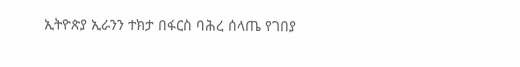ኢትዮጵያ ኢራንን ተክታ በፋርስ ባሕረ ሰላጤ የገበያ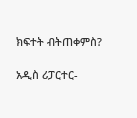ክፍተት ብትጠቀምስ?

አዲስ ሪፓርተር-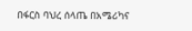በፋርስ ባህረ ሰላጤ በአሜሪካና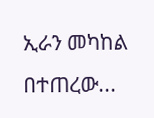ኢራን መካከል በተጠረው...